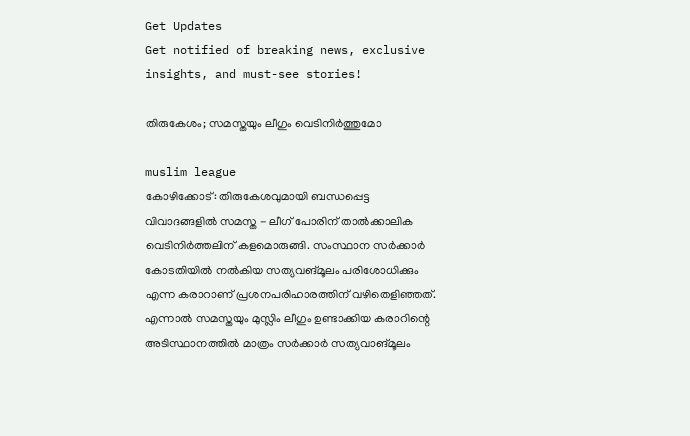Get Updates
Get notified of breaking news, exclusive insights, and must-see stories!

തിരുകേശം; സമസ്തയും ലീഗും വെടിനിര്‍ത്തുമോ

muslim league
കോഴിക്കോട്: തിരുകേശവുമായി ബന്ധപ്പെട്ട വിവാദങ്ങളില്‍ സമസ്ത - ലീഗ് പോരിന് താല്‍ക്കാലിക വെടിനിര്‍ത്തലിന് കളമൊരുങ്ങി. സംസ്ഥാന സര്‍ക്കാര്‍ കോടതിയില്‍ നല്‍കിയ സത്യവങ്മൂലം പരിശോധിക്കും എന്ന കരാറാണ് പ്രശനപരിഹാരത്തിന് വഴിതെളിഞ്ഞത്. എന്നാല്‍ സമസ്തയും മുസ്ലിം ലീഗും ഉണ്ടാക്കിയ കരാറിന്റെ അടിസ്ഥാനത്തില്‍ മാത്രം സര്‍ക്കാര്‍ സത്യവാങ്മൂലം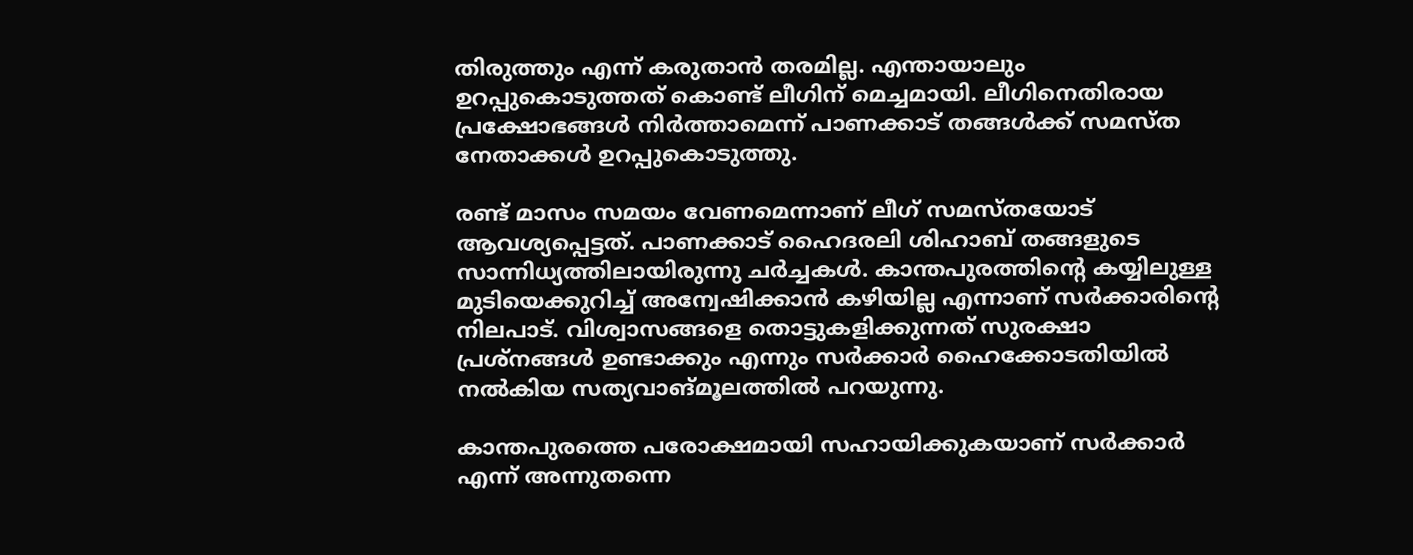തിരുത്തും എന്ന് കരുതാന്‍ തരമില്ല. എന്തായാലും ഉറപ്പുകൊടുത്തത് കൊണ്ട് ലീഗിന് മെച്ചമായി. ലീഗിനെതിരായ പ്രക്ഷോഭങ്ങള്‍ നിര്‍ത്താമെന്ന് പാണക്കാട് തങ്ങള്‍ക്ക് സമസ്ത നേതാക്കള്‍ ഉറപ്പുകൊടുത്തു.

രണ്ട് മാസം സമയം വേണമെന്നാണ് ലീഗ് സമസ്തയോട് ആവശ്യപ്പെട്ടത്. പാണക്കാട് ഹൈദരലി ശിഹാബ് തങ്ങളുടെ സാന്നിധ്യത്തിലായിരുന്നു ചര്‍ച്ചകള്‍. കാന്തപുരത്തിന്റെ കയ്യിലുള്ള മുടിയെക്കുറിച്ച് അന്വേഷിക്കാന്‍ കഴിയില്ല എന്നാണ് സര്‍ക്കാരിന്റെ നിലപാട്. വിശ്വാസങ്ങളെ തൊട്ടുകളിക്കുന്നത് സുരക്ഷാ പ്രശ്‌നങ്ങള്‍ ഉണ്ടാക്കും എന്നും സര്‍ക്കാര്‍ ഹൈക്കോടതിയില്‍ നല്‍കിയ സത്യവാങ്മൂലത്തില്‍ പറയുന്നു.

കാന്തപുരത്തെ പരോക്ഷമായി സഹായിക്കുകയാണ് സര്‍ക്കാര്‍ എന്ന് അന്നുതന്നെ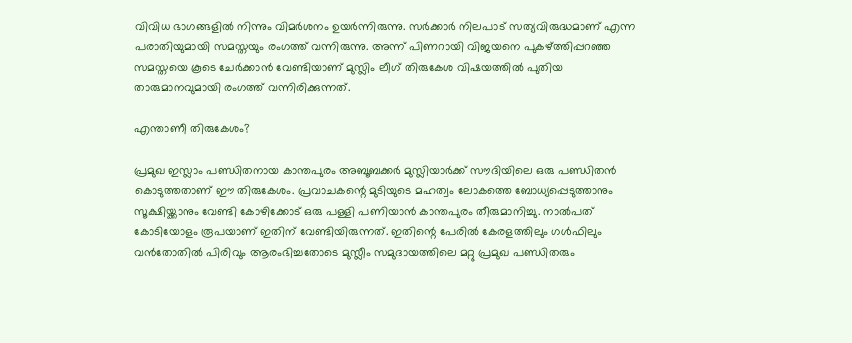വിവിധ ഭാഗങ്ങളില്‍ നിന്നും വിമര്‍ശനം ഉയര്‍ന്നിരുന്നു. സര്‍ക്കാര്‍ നിലപാട് സത്യവിരുദ്ധമാണ് എന്ന പരാതിയുമായി സമസ്തയും രംഗത്ത് വന്നിരുന്നു. അന്ന് പിണറായി വിജയനെ പുകഴ്ത്തിപ്പറഞ്ഞ സമസ്തയെ കൂടെ ചേര്‍ക്കാന്‍ വേണ്ടിയാണ് മുസ്ലിം ലീഗ് തിരുകേശ വിഷയത്തില്‍ പുതിയ താരുമാനവുമായി രംഗത്ത് വന്നിരിക്കുന്നത്.

എന്താണീ തിരുകേശം?

പ്രമുഖ ഇസ്ലാം പണ്ഡിതനായ കാന്തപുരം അബൂബക്കര്‍ മുസ്ലിയാര്‍ക്ക് സൗദിയിലെ ഒരു പണ്ഡിതന്‍ കൊടുത്തതാണ് ഈ തിരുകേശം. പ്രവാചകന്റെ മുടിയുടെ മഹത്വം ലോകത്തെ ബോധ്യപ്പെടുത്താനും സൂക്ഷിയ്ക്കാനും വേണ്ടി കോഴിക്കോട് ഒരു പള്ളി പണിയാന്‍ കാന്തപുരം തീരുമാനിച്ചു. നാല്‍പത് കോടിയോളം രൂപയാണ് ഇതിന് വേണ്ടിയിരുന്നത്. ഇതിന്റെ പേരില്‍ കേരളത്തിലും ഗള്‍ഫിലും വന്‍തോതില്‍ പിരിവും ആരംഭിച്ചതോടെ മുസ്ലീം സമുദായത്തിലെ മറ്റു പ്രമുഖ പണ്ഡിതരും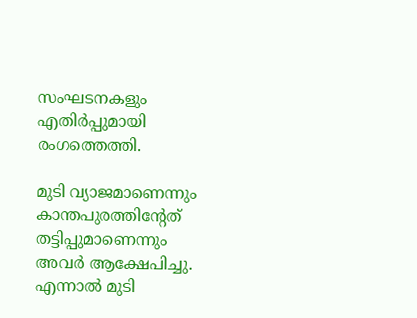സംഘടനകളും എതിര്‍പ്പുമായി രംഗത്തെത്തി.

മുടി വ്യാജമാണെന്നും കാന്തപുരത്തിന്റേത് തട്ടിപ്പുമാണെന്നും അവര്‍ ആക്ഷേപിച്ചു. എന്നാല്‍ മുടി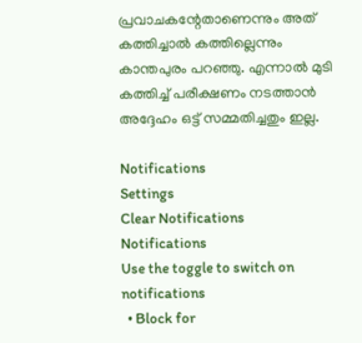പ്രവാചകന്റേതാണെന്നും അത് കത്തിച്ചാല്‍ കത്തില്ലെന്നും കാന്തപുരം പറഞ്ഞു. എന്നാല്‍ മുടി കത്തിച്ച് പരീക്ഷണം നടത്താന്‍ അദ്ദേഹം ഒട്ട് സമ്മതിച്ചതും ഇല്ല.

Notifications
Settings
Clear Notifications
Notifications
Use the toggle to switch on notifications
  • Block for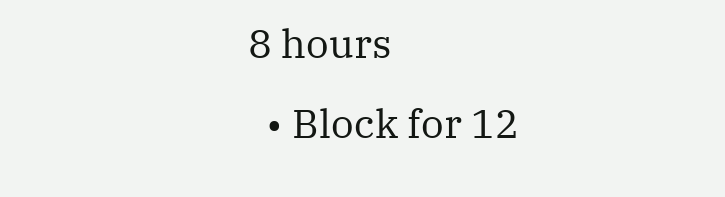8 hours
  • Block for 12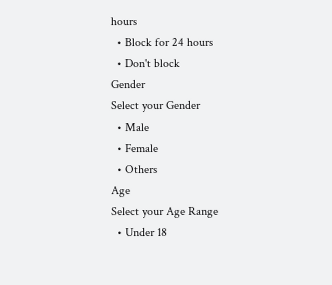hours
  • Block for 24 hours
  • Don't block
Gender
Select your Gender
  • Male
  • Female
  • Others
Age
Select your Age Range
  • Under 18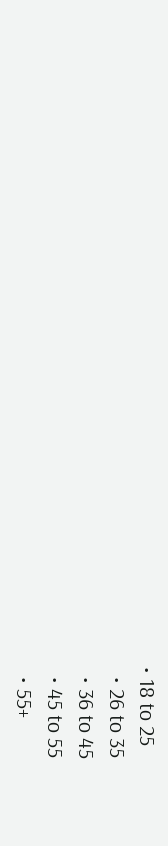• 18 to 25
  • 26 to 35
  • 36 to 45
  • 45 to 55
  • 55+